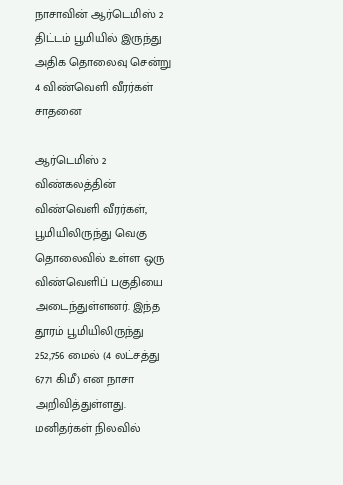நாசாவின் ஆர்டெமிஸ் 2 திட்டம் பூமியில் இருந்து அதிக தொலைவு சென்று 4 விண்வெளி வீரர்கள் சாதனை

ஆர்டெமிஸ் 2 விண்கலத்தின் விண்வெளி வீரர்கள், பூமியிலிருந்து வெகு தொலைவில் உள்ள ஒரு விண்வெளிப் பகுதியை அடைந்துள்ளனர். இந்த தூரம் பூமியிலிருந்து 252,756 மைல் (4 லட்சத்து 6771 கிமீ) என நாசா அறிவித்துள்ளது. மனிதர்கள் நிலவில்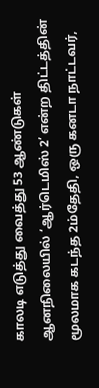காலடி எடுத்து வைத்து 53 ஆண்டுகள் ஆனநிலையில் ‘ஆர்டெமிஸ் 2’ என்ற திட்டத்தின் மூலமாக கடந்த 2ம்தேதி, ஒரு கனடா நாட்டவர்,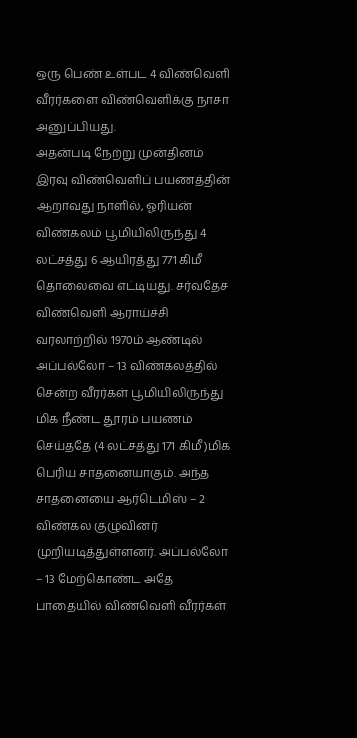ஒரு பெண் உள்பட 4 விண்வெளி வீரர்களை விண்வெளிக்கு நாசா அனுப்பியது.
அதன்படி நேற்று முன்தினம் இரவு விண்வெளிப் பயணத்தின் ஆறாவது நாளில், ஓரியன் விண்கலம் பூமியிலிருந்து 4 லட்சத்து 6 ஆயிரத்து 771 கிமீ தொலைவை எட்டியது. சர்வதேச விண்வெளி ஆராய்ச்சி வரலாற்றில் 1970ம் ஆண்டில் அப்பல்லோ – 13 விண்கலத்தில் சென்ற வீரர்கள் பூமியிலிருந்து மிக நீண்ட தூரம் பயணம் செய்ததே (4 லட்சத்து 171 கிமீ)மிக பெரிய சாதனையாகும். அந்த சாதனையை ஆர்டெமிஸ் – 2 விண்கல குழுவினர் முறியடித்துள்ளனர். அப்பல்லோ – 13 மேற்கொண்ட அதே பாதையில் விண்வெளி வீரர்கள்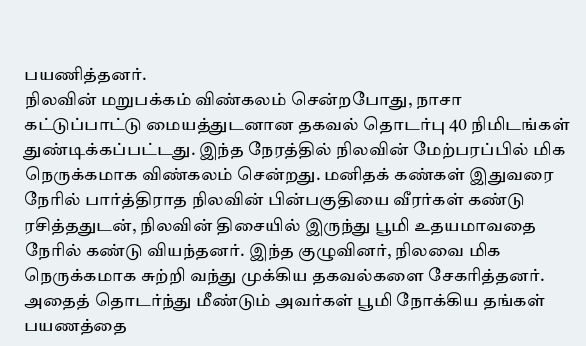பயணித்தனர்.
நிலவின் மறுபக்கம் விண்கலம் சென்றபோது, நாசா கட்டுப்பாட்டு மையத்துடனான தகவல் தொடர்பு 40 நிமிடங்கள் துண்டிக்கப்பட்டது. இந்த நேரத்தில் நிலவின் மேற்பரப்பில் மிக நெருக்கமாக விண்கலம் சென்றது. மனிதக் கண்கள் இதுவரை நேரில் பார்த்திராத நிலவின் பின்பகுதியை வீரர்கள் கண்டு ரசித்ததுடன், நிலவின் திசையில் இருந்து பூமி உதயமாவதை நேரில் கண்டு வியந்தனர். இந்த குழுவினர், நிலவை மிக நெருக்கமாக சுற்றி வந்து முக்கிய தகவல்களை சேகரித்தனர். அதைத் தொடர்ந்து மீண்டும் அவர்கள் பூமி நோக்கிய தங்கள் பயணத்தை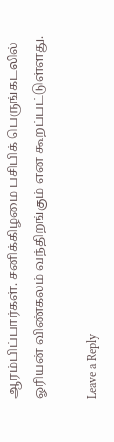ஆரம்பிப்பார்கள். சனிக்கிழமை பசிபிக் பெருங்கடலில் ஓரியன் விண்கலம் வந்திறங்கும் என கூறப்பட்டுள்ளது.

Leave a Reply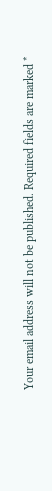Your email address will not be published. Required fields are marked *